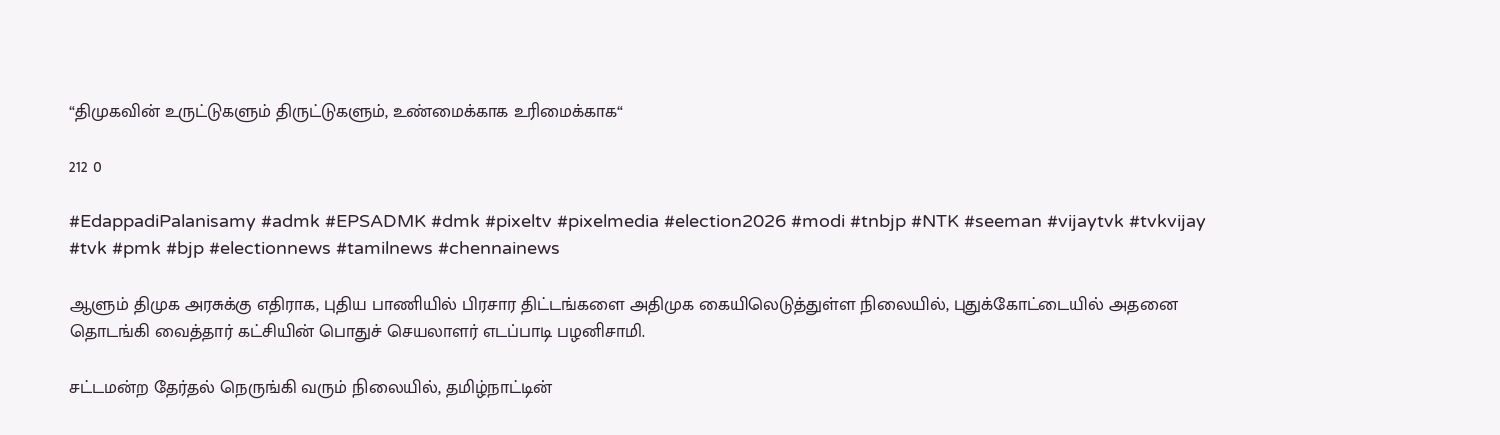“திமுகவின் உருட்டுகளும் திருட்டுகளும், உண்மைக்காக உரிமைக்காக“

212 0

#EdappadiPalanisamy #admk #EPSADMK #dmk #pixeltv #pixelmedia #election2026 #modi #tnbjp #NTK #seeman #vijaytvk #tvkvijay #tvk #pmk #bjp #electionnews #tamilnews #chennainews

ஆளும் திமுக அரசுக்கு எதிராக, புதிய பாணியில் பிரசார திட்டங்களை அதிமுக கையிலெடுத்துள்ள நிலையில், புதுக்கோட்டையில் அதனை தொடங்கி வைத்தார் கட்சியின் பொதுச் செயலாளர் எடப்பாடி பழனிசாமி.

சட்டமன்ற தேர்தல் நெருங்கி வரும் நிலையில், தமிழ்நாட்டின்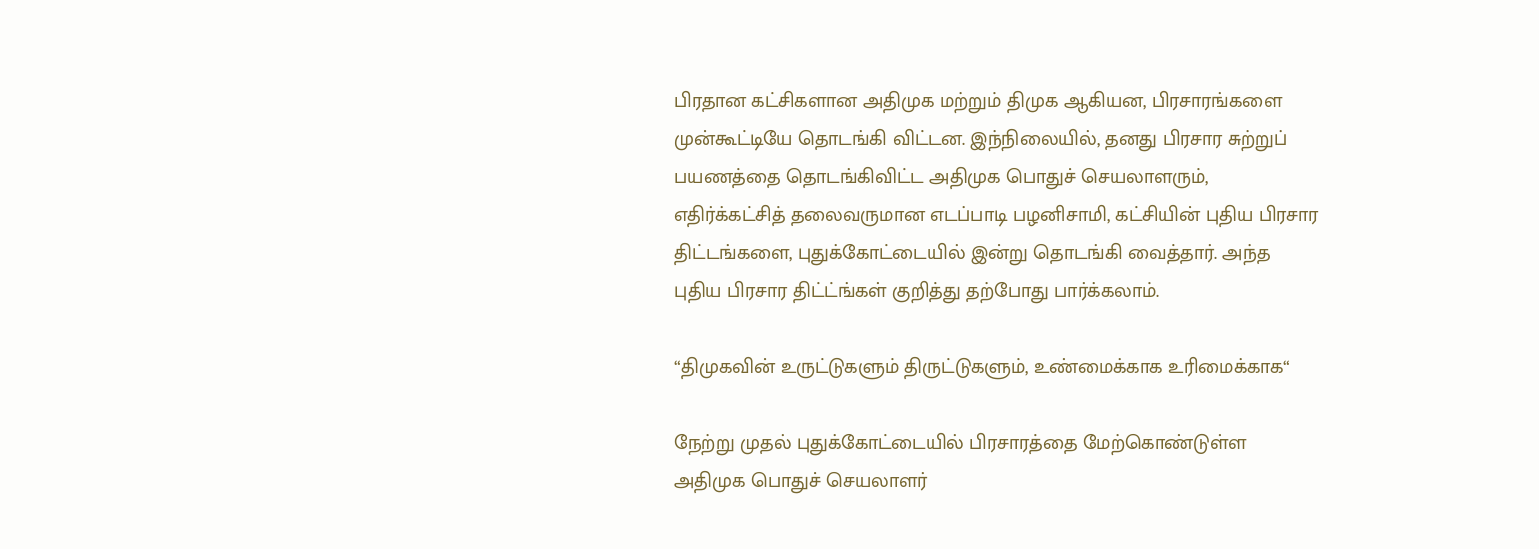பிரதான கட்சிகளான அதிமுக மற்றும் திமுக ஆகியன, பிரசாரங்களை முன்கூட்டியே தொடங்கி விட்டன. இந்நிலையில், தனது பிரசார சுற்றுப் பயணத்தை தொடங்கிவிட்ட அதிமுக பொதுச் செயலாளரும், எதிர்க்கட்சித் தலைவருமான எடப்பாடி பழனிசாமி, கட்சியின் புதிய பிரசார திட்டங்களை, புதுக்கோட்டையில் இன்று தொடங்கி வைத்தார். அந்த புதிய பிரசார திட்ட்ங்கள் குறித்து தற்போது பார்க்கலாம்.

“திமுகவின் உருட்டுகளும் திருட்டுகளும், உண்மைக்காக உரிமைக்காக“

நேற்று முதல் புதுக்கோட்டையில் பிரசாரத்தை மேற்கொண்டுள்ள அதிமுக பொதுச் செயலாளர்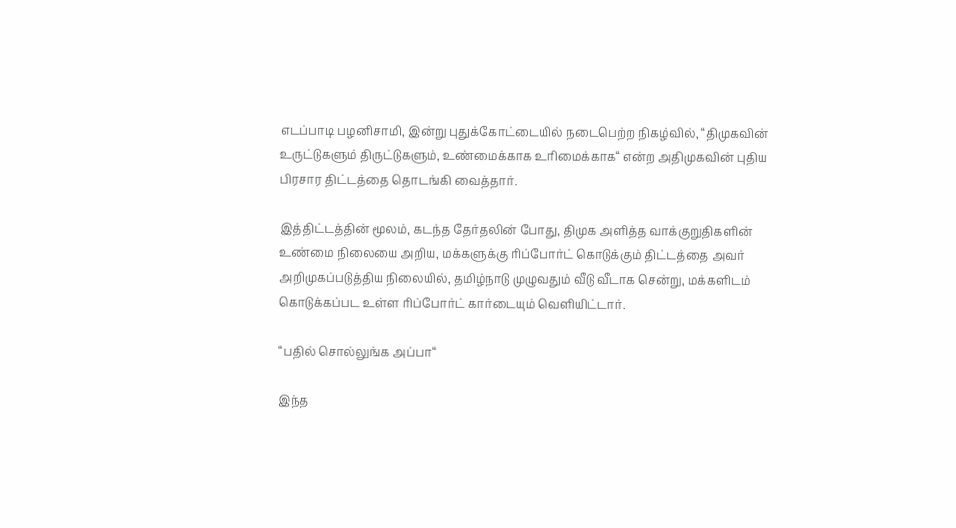எடப்பாடி பழனிசாமி, இன்று புதுக்கோட்டையில் நடைபெற்ற நிகழ்வில், “திமுகவின் உருட்டுகளும் திருட்டுகளும், உண்மைக்காக உரிமைக்காக“ என்ற அதிமுகவின் புதிய பிரசார திட்டத்தை தொடங்கி வைத்தார்.

இத்திட்டத்தின் மூலம், கடந்த தேர்தலின் போது, திமுக அளித்த வாக்குறுதிகளின் உண்மை நிலையை அறிய, மக்களுக்கு ரிப்போர்ட் கொடுக்கும் திட்டத்தை அவர் அறிமுகப்படுத்திய நிலையில், தமிழ்நாடு முழுவதும் வீடு வீடாக சென்று, மக்களிடம் கொடுக்கப்பட உள்ள ரிப்போர்ட் கார்டையும் வெளியிட்டார்.

“பதில் சொல்லுங்க அப்பா“

இந்த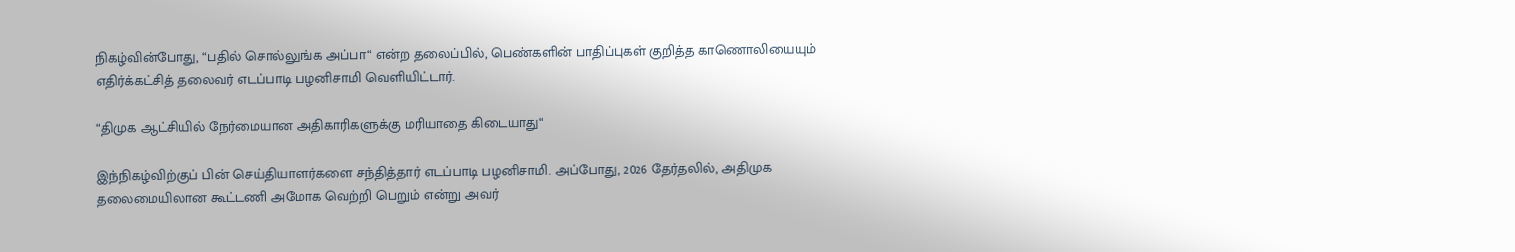நிகழ்வின்போது, “பதில் சொல்லுங்க அப்பா“ என்ற தலைப்பில், பெண்களின் பாதிப்புகள் குறித்த காணொலியையும் எதிர்க்கட்சித் தலைவர் எடப்பாடி பழனிசாமி வெளியிட்டார்.

“திமுக ஆட்சியில் நேர்மையான அதிகாரிகளுக்கு மரியாதை கிடையாது“

இந்நிகழ்விற்குப் பின் செய்தியாளர்களை சந்தித்தார் எடப்பாடி பழனிசாமி. அப்போது, 2026 தேர்தலில், அதிமுக தலைமையிலான கூட்டணி அமோக வெற்றி பெறும் என்று அவர்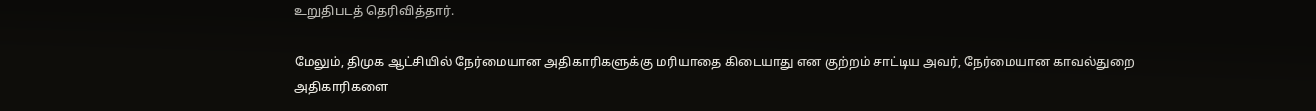உறுதிபடத் தெரிவித்தார்.

மேலும், திமுக ஆட்சியில் நேர்மையான அதிகாரிகளுக்கு மரியாதை கிடையாது என குற்றம் சாட்டிய அவர், நேர்மையான காவல்துறை அதிகாரிகளை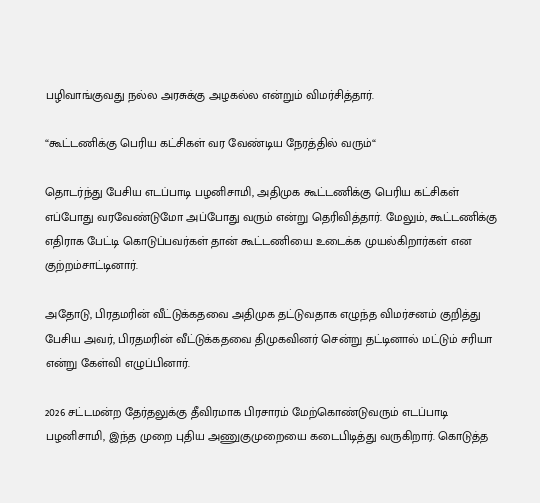பழிவாங்குவது நல்ல அரசுக்கு அழகல்ல என்றும் விமர்சித்தார்.

“கூட்டணிக்கு பெரிய கட்சிகள் வர வேண்டிய நேரத்தில் வரும்“

தொடர்ந்து பேசிய எடப்பாடி பழனிசாமி, அதிமுக கூட்டணிக்கு பெரிய கட்சிகள் எப்போது வரவேண்டுமோ அப்போது வரும் என்று தெரிவித்தார். மேலும், கூட்டணிக்கு எதிராக பேட்டி கொடுப்பவர்கள் தான் கூட்டணியை உடைக்க முயல்கிறார்கள் என குற்றம்சாட்டினார்.

அதோடு, பிரதமரின் வீட்டுக்கதவை அதிமுக தட்டுவதாக எழுந்த விமர்சனம் குறித்து பேசிய அவர், பிரதமரின் வீட்டுக்கதவை திமுகவினர் சென்று தட்டினால் மட்டும் சரியா என்று கேள்வி எழுப்பினார்.

2026 சட்டமன்ற தேர்தலுக்கு தீவிரமாக பிரசாரம் மேற்கொண்டுவரும் எடப்பாடி பழனிசாமி, இந்த முறை புதிய அணுகுமுறையை கடைபிடித்து வருகிறார். கொடுத்த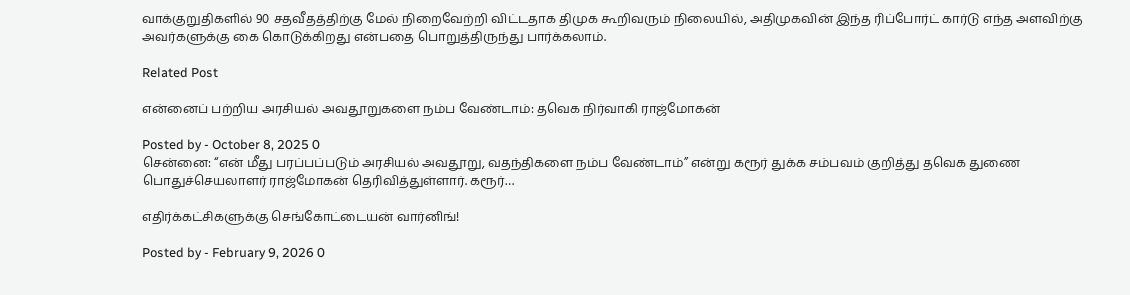வாக்குறுதிகளில் 90 சதவீதத்திற்கு மேல் நிறைவேற்றி விட்டதாக திமுக கூறிவரும் நிலையில், அதிமுகவின் இந்த ரிப்போர்ட் கார்டு எந்த அளவிற்கு அவர்களுக்கு கை கொடுக்கிறது என்பதை பொறுத்திருந்து பார்க்கலாம்.

Related Post

என்னைப் பற்றிய அரசியல் அவதூறுகளை நம்ப வேண்டாம்: தவெக நிர்வாகி ராஜ்மோகன்

Posted by - October 8, 2025 0
சென்னை: “என் மீது பரப்பப்படும் அரசியல் அவதூறு, வதந்திகளை நம்ப வேண்டாம்” என்று கரூர் துக்க சம்பவம் குறித்து தவெக துணை பொதுச்செயலாளர் ராஜ்மோகன் தெரிவித்துள்ளார். கரூர்…

எதிர்க்கட்சிகளுக்கு செங்கோட்டையன் வார்னிங்!

Posted by - February 9, 2026 0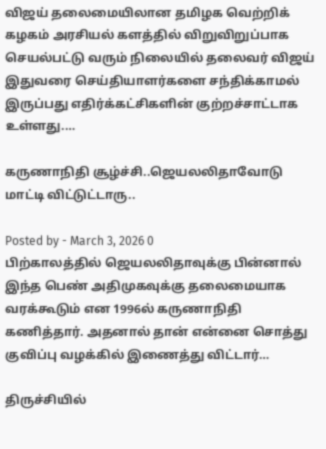விஜய் தலைமையிலான தமிழக வெற்றிக் கழகம் அரசியல் களத்தில் விறுவிறுப்பாக செயல்பட்டு வரும் நிலையில் தலைவர் விஜய் இதுவரை செய்தியாளர்களை சந்திக்காமல் இருப்பது எதிர்க்கட்சிகளின் குற்றச்சாட்டாக உள்ளது.…

கருணாநிதி சூழ்ச்சி..ஜெயலலிதாவோடு மாட்டி விட்டுட்டாரு..

Posted by - March 3, 2026 0
பிற்காலத்தில் ஜெயலலிதாவுக்கு பின்னால் இந்த பெண் அதிமுகவுக்கு தலைமையாக வரக்கூடும் என 1996ல் கருணாநிதி கணித்தார். அதனால் தான் என்னை சொத்து குவிப்பு வழக்கில் இணைத்து விட்டார்…

திருச்சியில்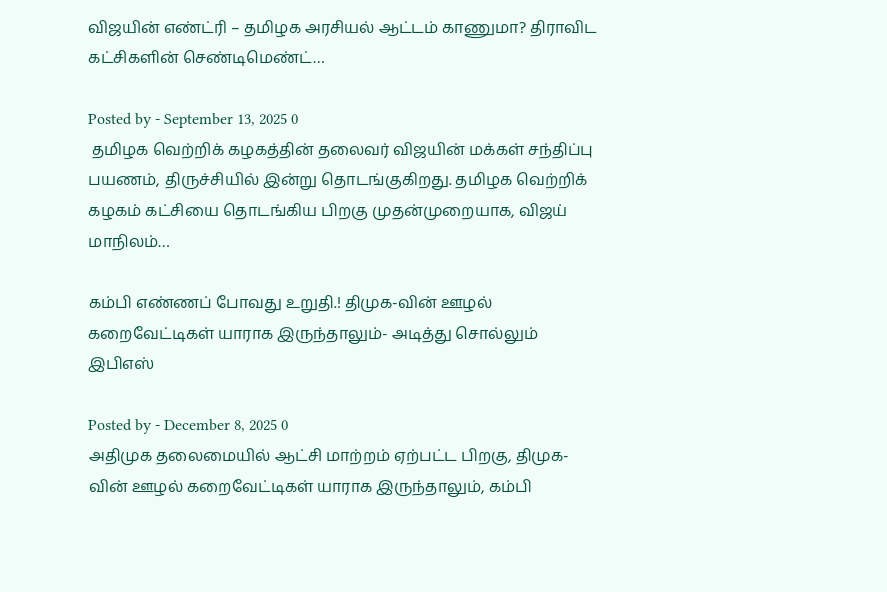விஜயின் எண்ட்ரி – தமிழக அரசியல் ஆட்டம் காணுமா? திராவிட கட்சிகளின் செண்டிமெண்ட்…

Posted by - September 13, 2025 0
 தமிழக வெற்றிக் கழகத்தின் தலைவர் விஜயின் மக்கள் சந்திப்பு பயணம், திருச்சியில் இன்று தொடங்குகிறது. தமிழக வெற்றிக் கழகம் கட்சியை தொடங்கிய பிறகு முதன்முறையாக, விஜய் மாநிலம்…

கம்பி எண்ணப் போவது உறுதி.! திமுக-வின் ஊழல் கறைவேட்டிகள் யாராக இருந்தாலும்- அடித்து சொல்லும் இபிஎஸ்

Posted by - December 8, 2025 0
அதிமுக தலைமையில் ஆட்சி மாற்றம் ஏற்பட்ட பிறகு, திமுக-வின் ஊழல் கறைவேட்டிகள் யாராக இருந்தாலும், கம்பி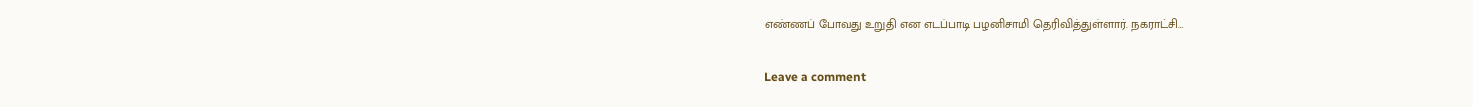எண்ணப் போவது உறுதி என எடப்பாடி பழனிசாமி தெரிவித்துள்ளார். நகராட்சி…

Leave a comment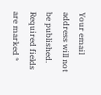Your email address will not be published. Required fields are marked *